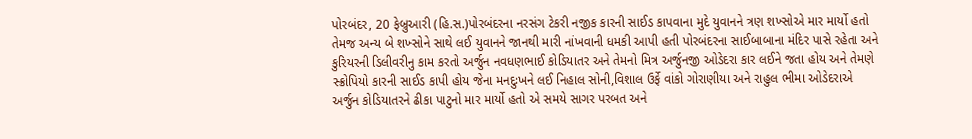પોરબંદર, 20 ફેબ્રુઆરી (હિ.સ.)પોરબંદરના નરસંગ ટેકરી નજીક કારની સાઈડ કાપવાના મુદે યુવાનને ત્રણ શખ્સોએ માર માર્યો હતો તેમજ અન્ય બે શખ્સોને સાથે લઈ યુવાનને જાનથી મારી નાંખવાની ધમકી આપી હતી પોરબંદરના સાઈબાબાના મંદિર પાસે રહેતા અને કુરિયરની ડિલીવરીનુ કામ કરતો અર્જુન નવધણભાઈ કોડિયાતર અને તેમનો મિત્ર અર્જુનજી ઓડેદરા કાર લઈને જતા હોય અને તેમણે સ્ક્રોપિયો કારની સાઈડ કાપી હોય જેના મનદુઃખને લઈ નિહાલ સોની,વિશાલ ઉર્ફે વાંકો ગોરાણીયા અને રાહુલ ભીમા ઓડેદરાએ અર્જુન કોડિયાતરને ઢીકા પાટુનો માર માર્યો હતો એ સમયે સાગર પરબત અને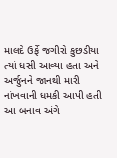માલદે ઉર્ફે જગીરો કુછડીયા ત્યાં ધસી આવ્યા હતા અને અર્જુનને જાનથી મારી નાંખવાની ધમકી આપી હતી આ બનાવ અંગે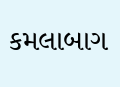કમલાબાગ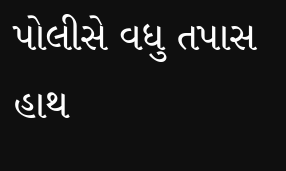પોલીસે વધુ તપાસ હાથ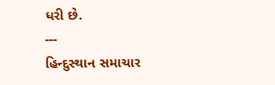ધરી છે.
---
હિન્દુસ્થાન સમાચાર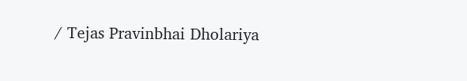/ Tejas Pravinbhai Dholariya